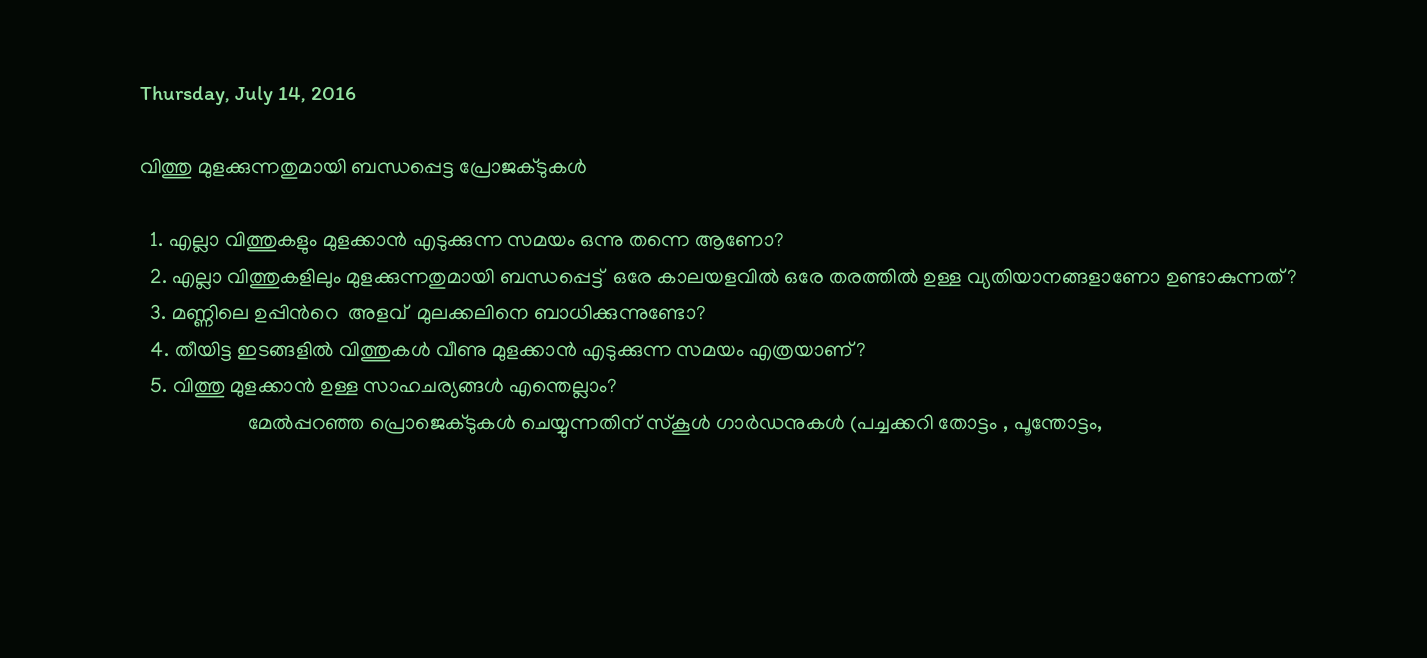Thursday, July 14, 2016

വിത്തു മുളക്കുന്നതുമായി ബന്ധപ്പെട്ട പ്രോജക്ടുകൾ

  1. എല്ലാ വിത്തുകളും മുളക്കാൻ എടുക്കുന്ന സമയം ഒന്നു തന്നെ ആണോ?
  2. എല്ലാ വിത്തുകളിലും മുളക്കുന്നതുമായി ബന്ധപ്പെട്ട്  ഒരേ കാലയളവിൽ ഒരേ തരത്തിൽ ഉള്ള വ്യതിയാനങ്ങളാണോ ഉണ്ടാകുന്നത്?
  3. മണ്ണിലെ ഉപ്പിൻറെ  അളവ്  മുലക്കലിനെ ബാധിക്കുന്നുണ്ടോ?
  4. തീയിട്ട ഇടങ്ങളിൽ വിത്തുകൾ വീണു മുളക്കാൻ എടുക്കുന്ന സമയം എത്രയാണ്?
  5. വിത്തു മുളക്കാൻ ഉള്ള സാഹചര്യങ്ങൾ എന്തെല്ലാം?
                     മേൽപ്പറഞ്ഞ പ്രൊജെക്ടുകൾ ചെയ്യുന്നതിന് സ്കൂൾ ഗാർഡനുകൾ (പച്ചക്കറി തോട്ടം , പൂന്തോട്ടം,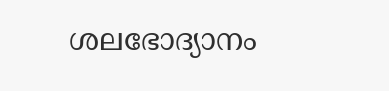ശലഭോദ്യാനം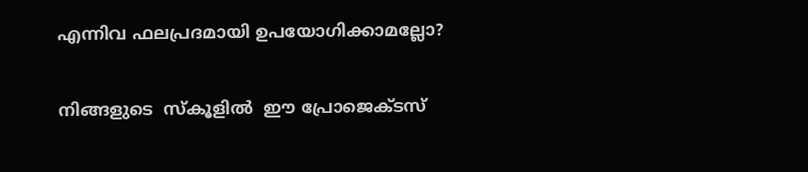എന്നിവ ഫലപ്രദമായി ഉപയോഗിക്കാമല്ലോ?

നിങ്ങളുടെ  സ്‍കൂളിൽ  ഈ പ്രോജെക്ടസ്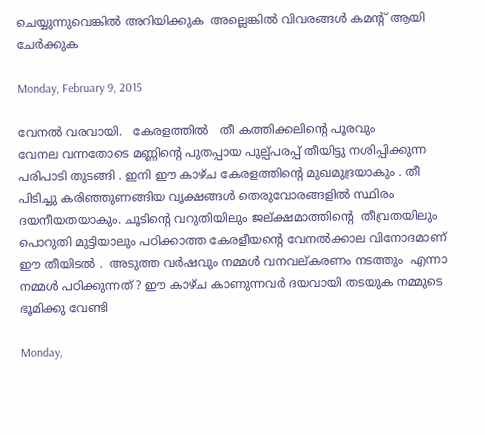ചെയ്യുന്നുവെങ്കിൽ അറിയിക്കുക  അല്ലെങ്കിൽ വിവരങ്ങൾ കമന്റ് ആയി ചേർക്കുക

Monday, February 9, 2015

വേനൽ വരവായി.   കേരളത്തിൽ   തീ കത്തിക്കലിന്റെ പൂരവും
വേനല വന്നതോടെ മണ്ണിന്റെ പുതപ്പായ പുല്പ്പരപ്പ് തീയിട്ടു നശിപ്പിക്കുന്ന പരിപാടി തുടങ്ങി . ഇനി ഈ കാഴ്ച കേരളത്തിന്റെ മുഖമുദ്രയാകും . തീ പിടിച്ചു കരിഞ്ഞുണങ്ങിയ വൃക്ഷങ്ങൾ തെരുവോരങ്ങളിൽ സ്ഥിരം ദയനീയതയാകും. ചൂടിന്റെ വറുതിയിലും ജല്ക്ഷമാത്തിന്റെ  തീവ്രതയിലും പൊറുതി മുട്ടിയാലും പഠിക്കാത്ത കേരളീയന്റെ വേനൽക്കാല വിനോദമാണ്‌ ഈ തീയിടൽ .  അടുത്ത വർഷവും നമ്മൾ വനവല്കരണം നടത്തും  എന്നാ നമ്മൾ പഠിക്കുന്നത് ? ഈ കാഴ്ച കാണുന്നവർ ദയവായി തടയുക നമ്മുടെ ഭൂമിക്കു വേണ്ടി

Monday,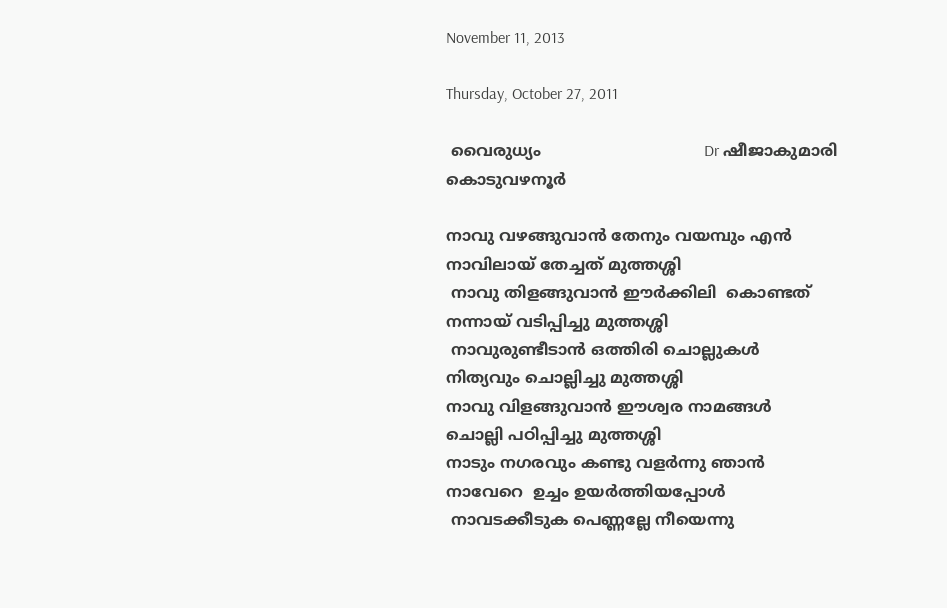November 11, 2013

Thursday, October 27, 2011

 വൈരുധ്യം                                 Dr ഷീജാകുമാരി കൊടുവഴനൂര്‍

നാവു വഴങ്ങുവാന്‍ തേനും വയമ്പും എന്‍
നാവിലായ്‌ തേച്ചത് മുത്തശ്ശി
 നാവു തിളങ്ങുവാന്‍ ഈര്‍ക്കിലി  കൊണ്ടത്‌
നന്നായ് വടിപ്പിച്ചു മുത്തശ്ശി
 നാവുരുണ്ടീടാന്‍ ഒത്തിരി ചൊല്ലുകള്‍
നിത്യവും ചൊല്ലിച്ചു മുത്തശ്ശി
നാവു വിളങ്ങുവാന്‍ ഈശ്വര നാമങ്ങള്‍
ചൊല്ലി പഠിപ്പിച്ചു മുത്തശ്ശി
നാടും നഗരവും കണ്ടു വളര്‍ന്നു ഞാന്‍
നാവേറെ  ഉച്ചം ഉയര്‍ത്തിയപ്പോള്‍
 നാവടക്കീടുക പെണ്ണല്ലേ നീയെന്നു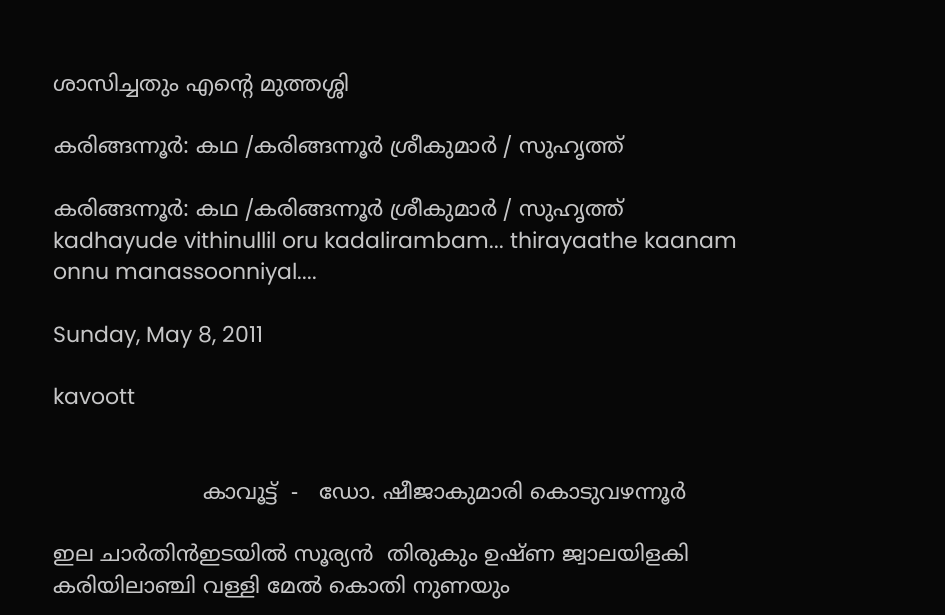ശാസിച്ചതും എന്റെ മുത്തശ്ശി

കരിങ്ങന്നൂര്‍: കഥ /കരിങ്ങന്നൂര്‍ ശ്രീകുമാര്‍ / സുഹൃത്ത്‌

കരിങ്ങന്നൂര്‍: കഥ /കരിങ്ങന്നൂര്‍ ശ്രീകുമാര്‍ / സുഹൃത്ത്‌
kadhayude vithinullil oru kadalirambam... thirayaathe kaanam onnu manassoonniyal....

Sunday, May 8, 2011

kavoott


                      കാവൂട്ട്  -   ഡോ. ഷീജാകുമാരി കൊടുവഴന്നൂര്‍

ഇല ചാര്‍തിന്‍ഇടയില്‍ സൂര്യന്‍  തിരുകും ഉഷ്ണ ജ്വാലയിളകി
കരിയിലാഞ്ചി വള്ളി മേല്‍ കൊതി നുണയും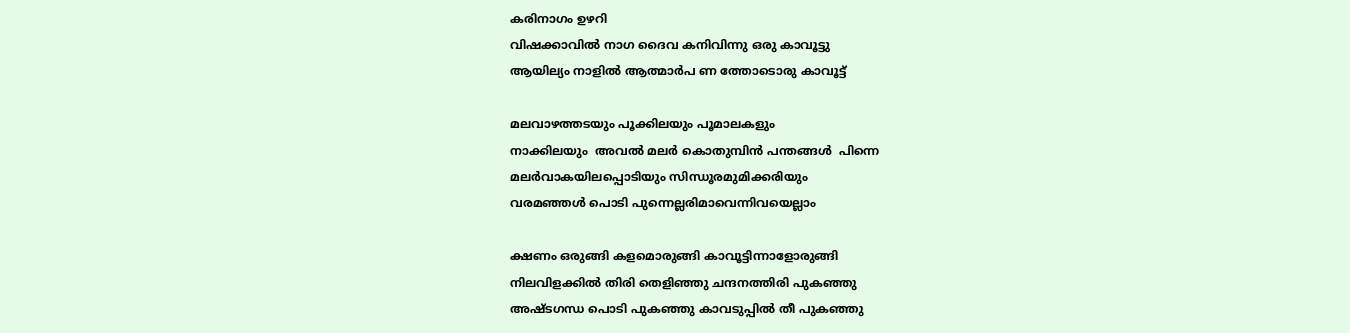കരിനാഗം ഉഴറി
വിഷക്കാവില്‍ നാഗ ദൈവ കനിവിന്നു ഒരു കാവൂട്ടു
ആയില്യം നാളില്‍ ആത്മാര്‍പ ണ ത്തോടൊരു കാവൂട്ട്

മലവാഴത്തടയും പൂക്കിലയും പൂമാലകളും
നാക്കിലയും  അവല്‍ മലര്‍ കൊതുമ്പിന്‍ പന്തങ്ങള്‍  പിന്നെ
മലര്‍വാകയിലപ്പൊടിയും സിന്ധൂരമുമിക്കരിയും
വരമഞ്ഞള്‍ പൊടി പുന്നെല്ലരിമാവെന്നിവയെല്ലാം

ക്ഷണം ഒരുങ്ങി കളമൊരുങ്ങി കാവൂട്ടിന്നാളോരുങ്ങി
നിലവിളക്കില്‍ തിരി തെളിഞ്ഞു ചന്ദനത്തിരി പുകഞ്ഞു
അഷ്ടഗന്ധ പൊടി പുകഞ്ഞു കാവടുപ്പില്‍ തീ പുകഞ്ഞു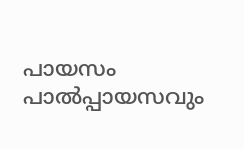പായസം പാല്‍പ്പായസവും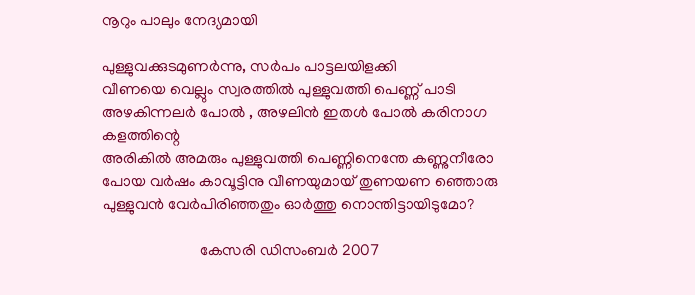നൂറും പാലും നേദ്യമായി

പുള്ളുവക്കുടമുണര്‍ന്നു, സര്‍പം പാട്ടലയിളക്കി
വീണയെ വെല്ലും സ്വരത്തില്‍ പുള്ളുവത്തി പെണ്ണ് പാടി
അഴകിന്നലര്‍ പോല്‍ , അഴലിന്‍ ഇതള്‍ പോല്‍ കരിനാഗ  കളത്തിന്റെ
അരികില്‍ അമരും പുള്ളുവത്തി പെണ്ണിനെന്തേ കണ്ണുനീരോ
പോയ വര്‍ഷം കാവൂട്ടിനു വീണയുമായ് തുണയണ ഞ്ഞൊരു
പുള്ളുവന്‍ വേര്‍പിരിഞ്ഞതും ഓര്‍ത്തു നൊന്തിട്ടായിടുമോ?

                         കേസരി ഡിസംബര്‍ 2007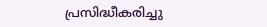പ്രസിദ്ധീകരിച്ചു